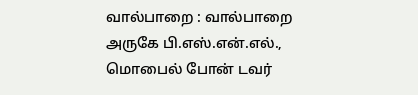வால்பாறை : வால்பாறை அருகே பி.எஸ்.என்.எல்., மொபைல் போன் டவர்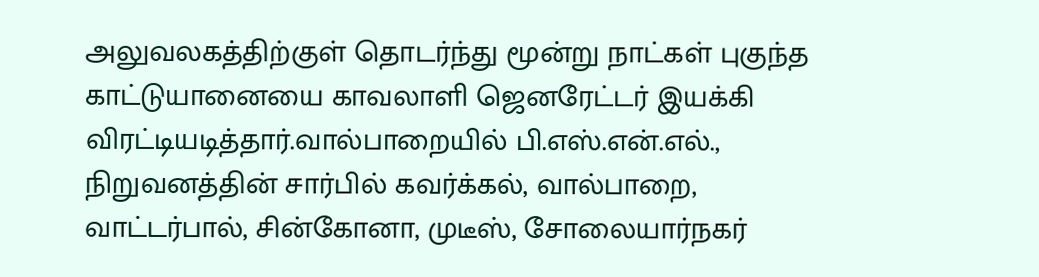அலுவலகத்திற்குள் தொடர்ந்து மூன்று நாட்கள் புகுந்த காட்டுயானையை காவலாளி ஜெனரேட்டர் இயக்கி விரட்டியடித்தார்.வால்பாறையில் பி.எஸ்.என்.எல்., நிறுவனத்தின் சார்பில் கவர்க்கல், வால்பாறை, வாட்டர்பால், சின்கோனா, முடீஸ், சோலையார்நகர்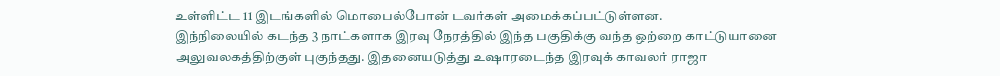உள்ளிட்ட 11 இடங்களில் மொபைல்போன் டவர்கள் அமைக்கப்பட்டுள்ளன.
இந்நிலையில் கடந்த 3 நாட்களாக இரவு நேரத்தில் இந்த பகுதிக்கு வந்த ஒற்றை காட்டுயானை அலுவலகத்திற்குள் புகுந்தது. இதனையடுத்து உஷாரடைந்த இரவுக் காவலர் ராஜா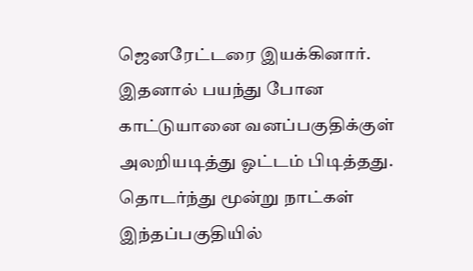ஜெனரேட்டரை இயக்கினார். இதனால் பயந்து போன காட்டுயானை வனப்பகுதிக்குள் அலறியடித்து ஓட்டம் பிடித்தது. தொடர்ந்து மூன்று நாட்கள் இந்தப்பகுதியில்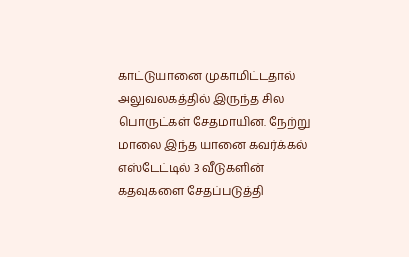காட்டுயானை முகாமிட்டதால் அலுவலகத்தில் இருந்த சில பொருட்கள் சேதமாயின. நேற்று மாலை இந்த யானை கவர்க்கல் எஸ்டேட்டில் 3 வீடுகளின் கதவுகளை சேதப்படுத்தி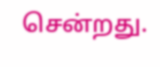சென்றது.